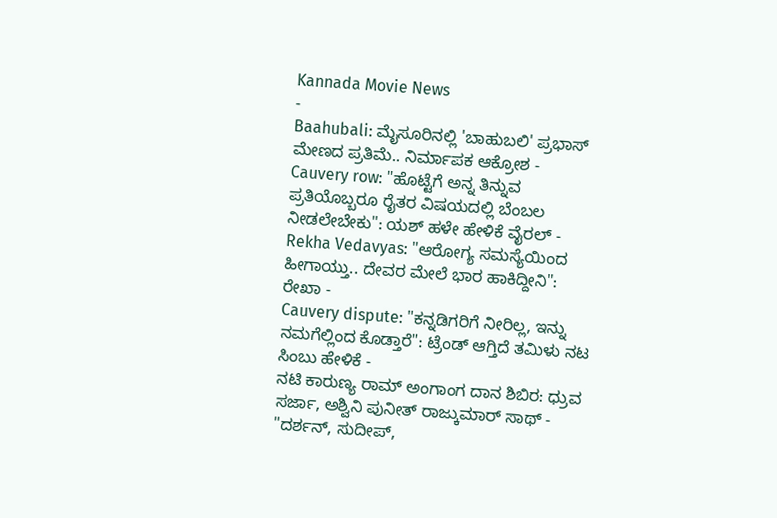Kannada Movie News
-
Baahubali: ಮೈಸೂರಿನಲ್ಲಿ 'ಬಾಹುಬಲಿ' ಪ್ರಭಾಸ್ ಮೇಣದ ಪ್ರತಿಮೆ.. ನಿರ್ಮಾಪಕ ಆಕ್ರೋಶ -
Cauvery row: "ಹೊಟ್ಟೆಗೆ ಅನ್ನ ತಿನ್ನುವ ಪ್ರತಿಯೊಬ್ಬರೂ ರೈತರ ವಿಷಯದಲ್ಲಿ ಬೆಂಬಲ ನೀಡಲೇಬೇಕು": ಯಶ್ ಹಳೇ ಹೇಳಿಕೆ ವೈರಲ್ -
Rekha Vedavyas: "ಆರೋಗ್ಯ ಸಮಸ್ಯೆಯಿಂದ ಹೀಗಾಯ್ತು.. ದೇವರ ಮೇಲೆ ಭಾರ ಹಾಕಿದ್ದೀನಿ": ರೇಖಾ -
Cauvery dispute: "ಕನ್ನಡಿಗರಿಗೆ ನೀರಿಲ್ಲ, ಇನ್ನು ನಮಗೆಲ್ಲಿಂದ ಕೊಡ್ತಾರೆ": ಟ್ರೆಂಡ್ ಆಗ್ತಿದೆ ತಮಿಳು ನಟ ಸಿಂಬು ಹೇಳಿಕೆ -
ನಟಿ ಕಾರುಣ್ಯ ರಾಮ್ ಅಂಗಾಂಗ ದಾನ ಶಿಬಿರ: ಧ್ರುವ ಸರ್ಜಾ, ಅಶ್ವಿನಿ ಪುನೀತ್ ರಾಜ್ಕುಮಾರ್ ಸಾಥ್ -
"ದರ್ಶನ್, ಸುದೀಪ್,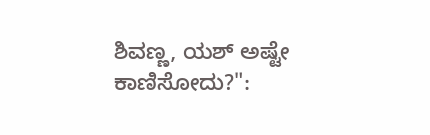ಶಿವಣ್ಣ, ಯಶ್ ಅಷ್ಟೇ ಕಾಣಿಸೋದು?":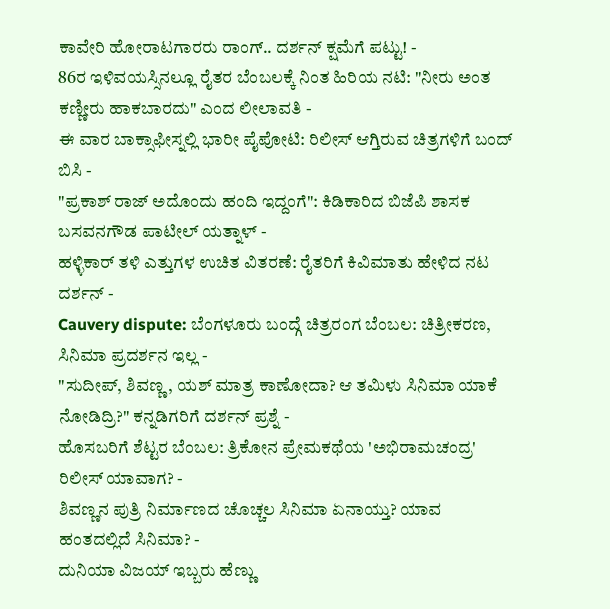ಕಾವೇರಿ ಹೋರಾಟಗಾರರು ರಾಂಗ್.. ದರ್ಶನ್ ಕ್ಷಮೆಗೆ ಪಟ್ಟು! -
86ರ ಇಳಿವಯಸ್ಸಿನಲ್ಲೂ ರೈತರ ಬೆಂಬಲಕ್ಕೆ ನಿಂತ ಹಿರಿಯ ನಟಿ: "ನೀರು ಅಂತ ಕಣ್ಣೀರು ಹಾಕಬಾರದು" ಎಂದ ಲೀಲಾವತಿ -
ಈ ವಾರ ಬಾಕ್ಸಾಫೀಸ್ನಲ್ಲಿ ಭಾರೀ ಪೈಪೋಟಿ: ರಿಲೀಸ್ ಆಗ್ತಿರುವ ಚಿತ್ರಗಳಿಗೆ ಬಂದ್ ಬಿಸಿ -
"ಪ್ರಕಾಶ್ ರಾಜ್ ಅದೊಂದು ಹಂದಿ ಇದ್ದಂಗೆ": ಕಿಡಿಕಾರಿದ ಬಿಜೆಪಿ ಶಾಸಕ ಬಸವನಗೌಡ ಪಾಟೀಲ್ ಯತ್ನಾಳ್ -
ಹಳ್ಳಿಕಾರ್ ತಳಿ ಎತ್ತುಗಳ ಉಚಿತ ವಿತರಣೆ: ರೈತರಿಗೆ ಕಿವಿಮಾತು ಹೇಳಿದ ನಟ ದರ್ಶನ್ -
Cauvery dispute: ಬೆಂಗಳೂರು ಬಂದ್ಗೆ ಚಿತ್ರರಂಗ ಬೆಂಬಲ: ಚಿತ್ರೀಕರಣ, ಸಿನಿಮಾ ಪ್ರದರ್ಶನ ಇಲ್ಲ -
"ಸುದೀಪ್, ಶಿವಣ್ಣ, ಯಶ್ ಮಾತ್ರ ಕಾಣೋದಾ? ಆ ತಮಿಳು ಸಿನಿಮಾ ಯಾಕೆ ನೋಡಿದ್ರಿ?" ಕನ್ನಡಿಗರಿಗೆ ದರ್ಶನ್ ಪ್ರಶ್ನೆ -
ಹೊಸಬರಿಗೆ ಶೆಟ್ಟರ ಬೆಂಬಲ: ತ್ರಿಕೋನ ಪ್ರೇಮಕಥೆಯ 'ಅಭಿರಾಮಚಂದ್ರ' ರಿಲೀಸ್ ಯಾವಾಗ? -
ಶಿವಣ್ಣನ ಪುತ್ರಿ ನಿರ್ಮಾಣದ ಚೊಚ್ಚಲ ಸಿನಿಮಾ ಏನಾಯ್ತು? ಯಾವ ಹಂತದಲ್ಲಿದೆ ಸಿನಿಮಾ? -
ದುನಿಯಾ ವಿಜಯ್ ಇಬ್ಬರು ಹೆಣ್ಣು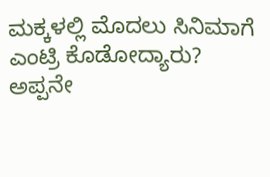ಮಕ್ಕಳಲ್ಲಿ ಮೊದಲು ಸಿನಿಮಾಗೆ ಎಂಟ್ರಿ ಕೊಡೋದ್ಯಾರು? ಅಪ್ಪನೇ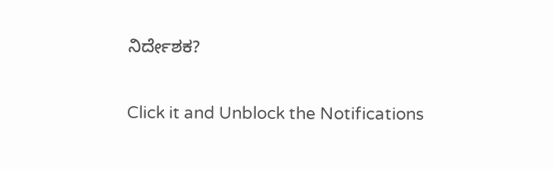ನಿರ್ದೇಶಕ?


Click it and Unblock the Notifications